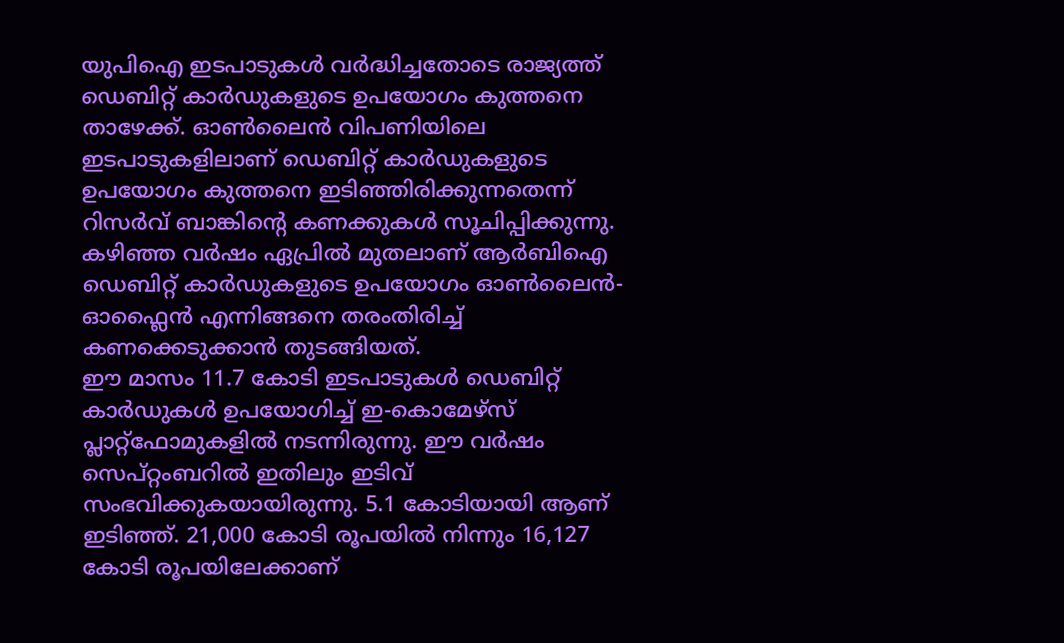യുപിഐ ഇടപാടുകൾ വർദ്ധിച്ചതോടെ രാജ്യത്ത് ഡെബിറ്റ് കാർഡുകളുടെ ഉപയോഗം കുത്തനെ താഴേക്ക്. ഓൺലൈൻ വിപണിയിലെ ഇടപാടുകളിലാണ് ഡെബിറ്റ് കാർഡുകളുടെ ഉപയോഗം കുത്തനെ ഇടിഞ്ഞിരിക്കുന്നതെന്ന് റിസർവ് ബാങ്കിന്റെ കണക്കുകൾ സൂചിപ്പിക്കുന്നു. കഴിഞ്ഞ വർഷം ഏപ്രിൽ മുതലാണ് ആർബിഐ ഡെബിറ്റ് കാർഡുകളുടെ ഉപയോഗം ഓൺലൈൻ-ഓഫ്ലൈൻ എന്നിങ്ങനെ തരംതിരിച്ച് കണക്കെടുക്കാൻ തുടങ്ങിയത്.
ഈ മാസം 11.7 കോടി ഇടപാടുകൾ ഡെബിറ്റ് കാർഡുകൾ ഉപയോഗിച്ച് ഇ-കൊമേഴ്സ് പ്ലാറ്റ്ഫോമുകളിൽ നടന്നിരുന്നു. ഈ വർഷം സെപ്റ്റംബറിൽ ഇതിലും ഇടിവ് സംഭവിക്കുകയായിരുന്നു. 5.1 കോടിയായി ആണ് ഇടിഞ്ഞ്. 21,000 കോടി രൂപയിൽ നിന്നും 16,127 കോടി രൂപയിലേക്കാണ്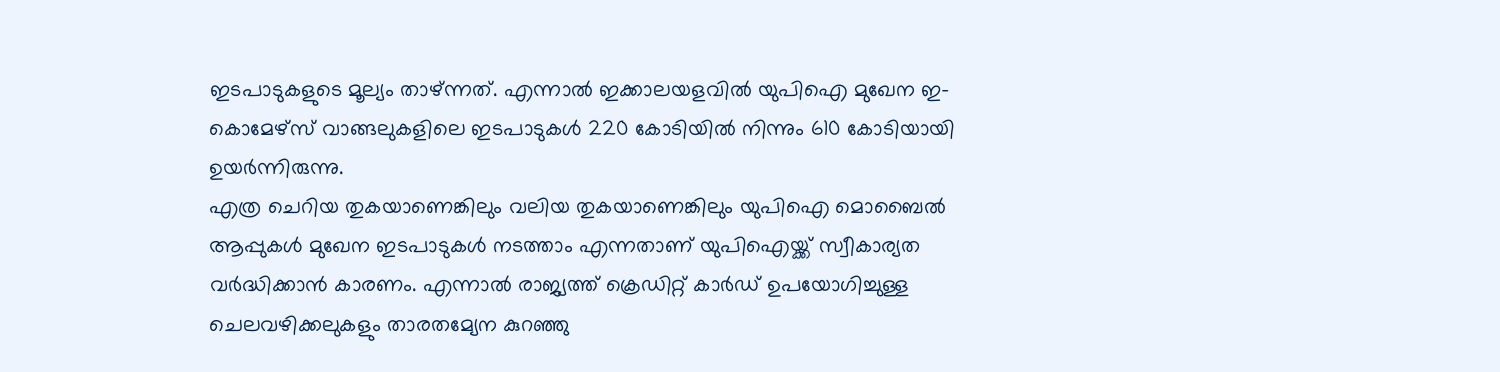ഇടപാടുകളുടെ മൂല്യം താഴ്ന്നത്. എന്നാൽ ഇക്കാലയളവിൽ യുപിഐ മുഖേന ഇ-കൊമേഴ്സ് വാങ്ങലുകളിലെ ഇടപാടുകൾ 220 കോടിയിൽ നിന്നും 610 കോടിയായി ഉയർന്നിരുന്നു.
എത്ര ചെറിയ തുകയാണെങ്കിലും വലിയ തുകയാണെങ്കിലും യുപിഐ മൊബൈൽ ആപ്പുകൾ മുഖേന ഇടപാടുകൾ നടത്താം എന്നതാണ് യുപിഐയ്ക്ക് സ്വീകാര്യത വർദ്ധിക്കാൻ കാരണം. എന്നാൽ രാജ്യത്ത് ക്രെഡിറ്റ് കാർഡ് ഉപയോഗിച്ചുള്ള ചെലവഴിക്കലുകളും താരതമ്യേന കുറഞ്ഞു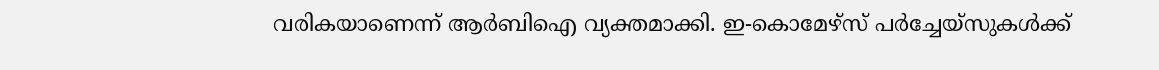വരികയാണെന്ന് ആർബിഐ വ്യക്തമാക്കി. ഇ-കൊമേഴ്സ് പർച്ചേയ്സുകൾക്ക്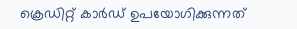ക്രെഡിറ്റ് കാർഡ് ഉപയോഗിക്കുന്നത്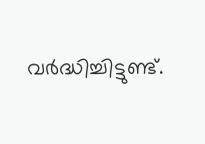വർദ്ധിച്ചിട്ടുണ്ട്.